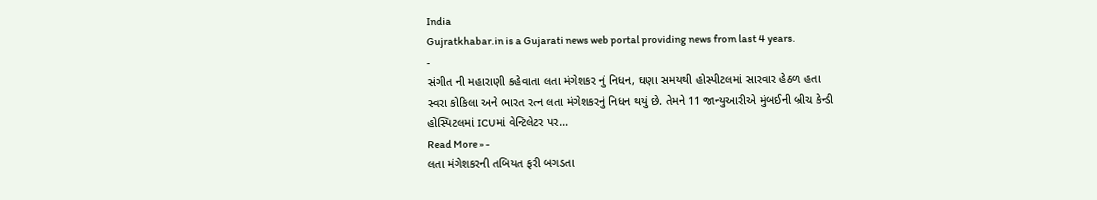India
Gujratkhabar.in is a Gujarati news web portal providing news from last 4 years.
-
સંગીત ની મહારાણી કહેવાતા લતા મંગેશકર નું નિધન, ઘણા સમયથી હોસ્પીટલમાં સારવાર હેઠળ હતા
સ્વરા કોકિલા અને ભારત રત્ન લતા મંગેશકરનું નિધન થયું છે. તેમને 11 જાન્યુઆરીએ મુંબઈની બ્રીચ કેન્ડી હોસ્પિટલમાં ICUમાં વેન્ટિલેટર પર…
Read More » -
લતા મંગેશકરની તબિયત ફરી બગડતા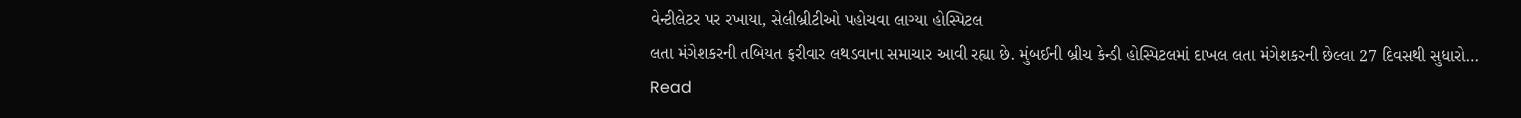વેન્ટીલેટર પર રખાયા, સેલીબ્રીટીઓ પહોચવા લાગ્યા હોસ્પિટલ
લતા મંગેશકરની તબિયત ફરીવાર લથડવાના સમાચાર આવી રહ્યા છે. મુંબઈની બ્રીચ કેન્ડી હોસ્પિટલમાં દાખલ લતા મંગેશકરની છેલ્લા 27 દિવસથી સુધારો…
Read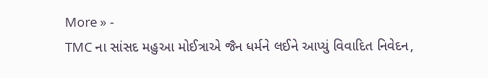More » -
TMC ના સાંસદ મહુઆ મોઈત્રાએ જૈન ધર્મને લઈને આપ્યું વિવાદિત નિવેદન,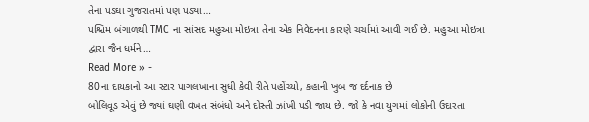તેના પડઘા ગુજરાતમાં પણ પડ્યા…
પશ્ચિમ બંગાળથી TMC ના સાંસદ મહુઆ મોઇત્રા તેના એક નિવેદનના કારણે ચર્ચામાં આવી ગઈ છે. મહુઆ મોઇત્રા દ્વારા જૈન ધર્મને…
Read More » -
80ના દાયકાનો આ સ્ટાર પાગલખાના સુધી કેવી રીતે પહોંચ્યો, કહાની ખુબ જ દર્દનાક છે
બોલિવૂડ એવું છે જ્યાં ઘણી વખત સંબંધો અને દોસ્તી ઝાંખી પડી જાય છે. જો કે નવા યુગમાં લોકોની ઉદારતા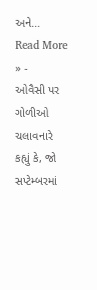અને…
Read More » -
ઓવૈસી પર ગોળીઓ ચલાવનારે કહ્યું કે, જો સપ્ટેમ્બરમાં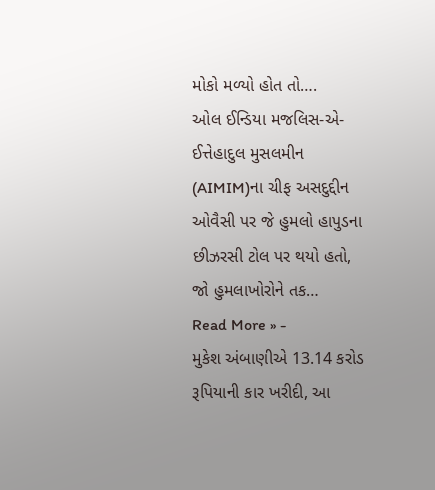મોકો મળ્યો હોત તો….
ઓલ ઈન્ડિયા મજલિસ-એ-ઈત્તેહાદુલ મુસલમીન (AIMIM)ના ચીફ અસદુદ્દીન ઓવૈસી પર જે હુમલો હાપુડના છીઝરસી ટોલ પર થયો હતો, જો હુમલાખોરોને તક…
Read More » -
મુકેશ અંબાણીએ 13.14 કરોડ રૂપિયાની કાર ખરીદી, આ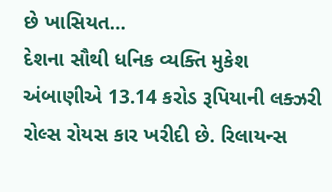છે ખાસિયત…
દેશના સૌથી ધનિક વ્યક્તિ મુકેશ અંબાણીએ 13.14 કરોડ રૂપિયાની લક્ઝરી રોલ્સ રોયસ કાર ખરીદી છે. રિલાયન્સ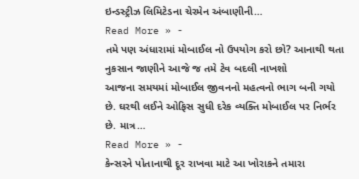ઇન્ડસ્ટ્રીઝ લિમિટેડના ચેરમેન અંબાણીની…
Read More » -
તમે પણ અંધારામાં મોબાઈલ નો ઉપયોગ કરો છો? આનાથી થતા નુકસાન જાણીને આજે જ તમે ટેવ બદલી નાખશો
આજના સમયમાં મોબાઈલ જીવનનો મહત્વનો ભાગ બની ગયો છે. ઘરથી લઈને ઓફિસ સુધી દરેક વ્યક્તિ મોબાઈલ પર નિર્ભર છે. માત્ર…
Read More » -
કેન્સરને પોતાનાથી દૂર રાખવા માટે આ ખોરાકને તમારા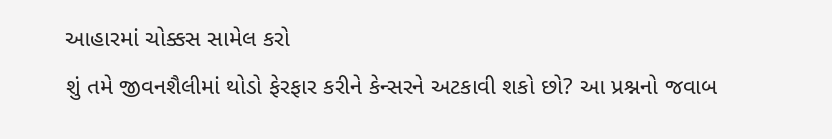આહારમાં ચોક્કસ સામેલ કરો
શું તમે જીવનશૈલીમાં થોડો ફેરફાર કરીને કેન્સરને અટકાવી શકો છો? આ પ્રશ્નનો જવાબ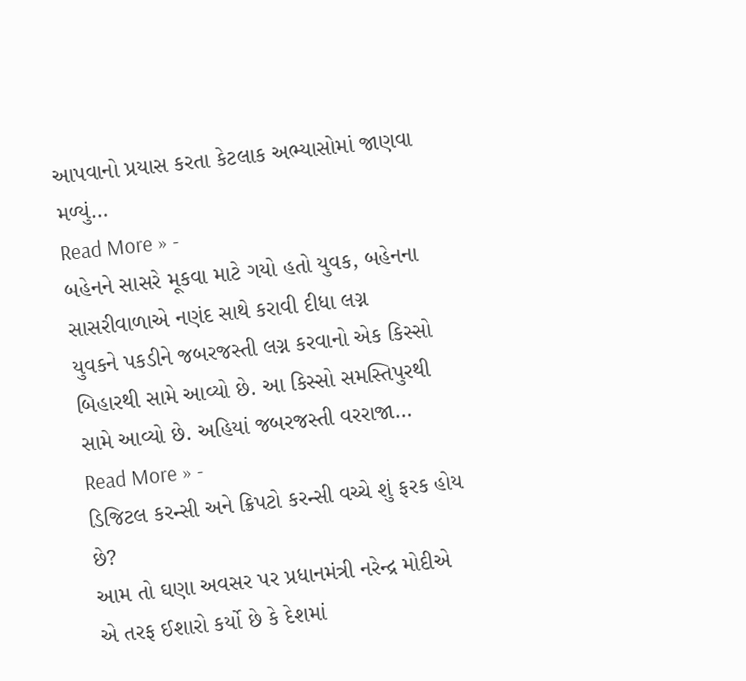આપવાનો પ્રયાસ કરતા કેટલાક અભ્યાસોમાં જાણવા મળ્યું…
Read More » -
બહેનને સાસરે મૂકવા માટે ગયો હતો યુવક, બહેનના સાસરીવાળાએ નણંદ સાથે કરાવી દીધા લગ્ન
યુવકને પકડીને જબરજસ્તી લગ્ન કરવાનો એક કિસ્સો બિહારથી સામે આવ્યો છે. આ કિસ્સો સમસ્તિપુરથી સામે આવ્યો છે. અહિયાં જબરજસ્તી વરરાજા…
Read More » -
ડિજિટલ કરન્સી અને ક્રિપટો કરન્સી વચ્ચે શું ફરક હોય છે?
આમ તો ઘણા અવસર પર પ્રધાનમંત્રી નરેન્દ્ર મોદીએ એ તરફ ઈશારો કર્યો છે કે દેશમાં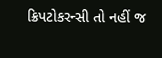ક્રિપટોકરન્સી તો નહીં જ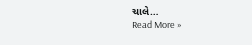ચાલે…
Read More »